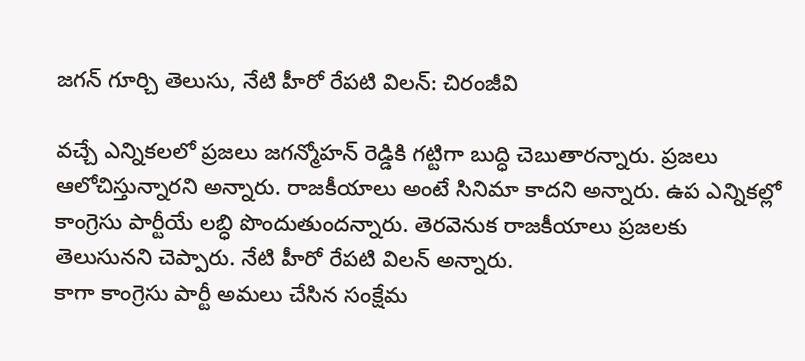జగన్ గూర్చి తెలుసు, నేటి హీరో రేపటి విలన్: చిరంజీవి

వచ్చే ఎన్నికలలో ప్రజలు జగన్మోహన్ రెడ్డికి గట్టిగా బుద్ధి చెబుతారన్నారు. ప్రజలు ఆలోచిస్తున్నారని అన్నారు. రాజకీయాలు అంటే సినిమా కాదని అన్నారు. ఉప ఎన్నికల్లో కాంగ్రెసు పార్టీయే లబ్ధి పొందుతుందన్నారు. తెరవెనుక రాజకీయాలు ప్రజలకు తెలుసునని చెప్పారు. నేటి హీరో రేపటి విలన్ అన్నారు.
కాగా కాంగ్రెసు పార్టీ అమలు చేసిన సంక్షేమ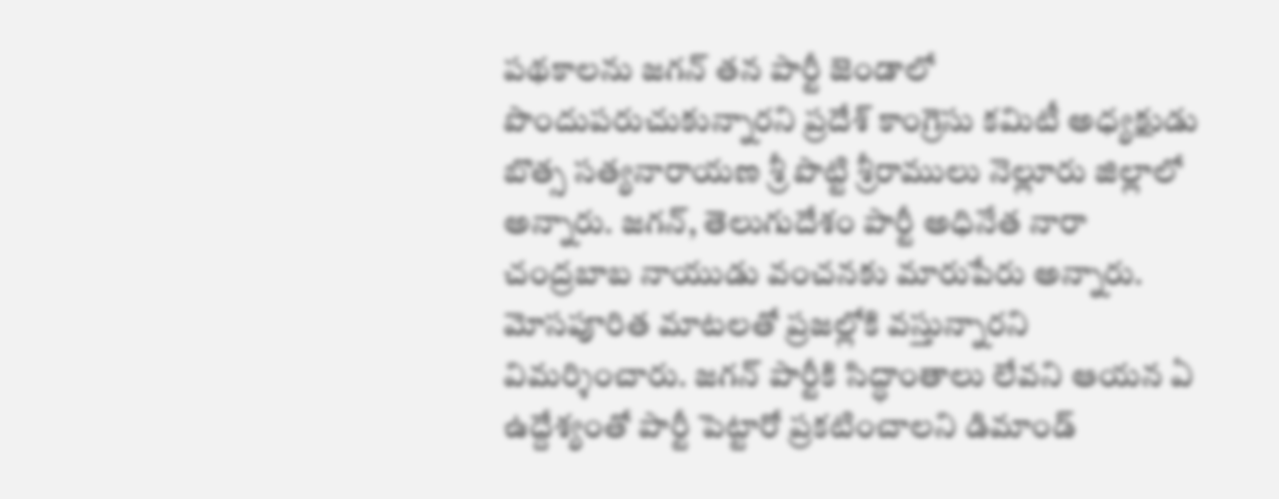పథకాలను జగన్ తన పార్టీ జెండాలో పొందుపరుచుకున్నారని ప్రదేశ్ కాంగ్రెసు కమిటీ అధ్యక్షుడు బొత్స సత్యనారాయణ శ్రీ పొట్టి శ్రీరాములు నెల్లూరు జిల్లాలో అన్నారు. జగన్, తెలుగుదేశం పార్టీ అధినేత నారా చంద్రబాబ నాయుడు వంచనకు మారుపేరు అన్నారు. మోసపూరిత మాటలతో ప్రజల్లోకి వస్తున్నారని విమర్శించారు. జగన్ పార్టీకి సిద్ధాంతాలు లేవని ఆయన ఏ ఉద్దేశ్యంతో పార్టీ పెట్టారో ప్రకటించాలని డిమాండ్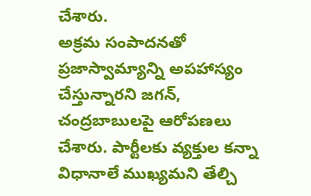చేశారు.
అక్రమ సంపాదనతో ప్రజాస్వామ్యాన్ని అపహాస్యం చేస్తున్నారని జగన్, చంద్రబాబులపై ఆరోపణలు చేశారు. పార్టీలకు వ్యక్తుల కన్నా విధానాలే ముఖ్యమని తేల్చి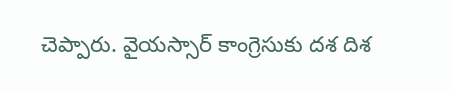చెప్పారు. వైయస్సార్ కాంగ్రెసుకు దశ దిశ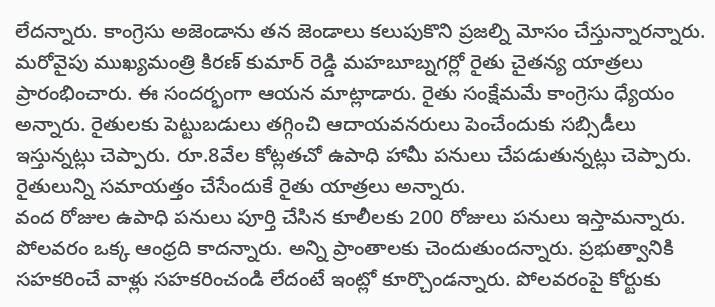లేదన్నారు. కాంగ్రెసు అజెండాను తన జెండాలు కలుపుకొని ప్రజల్ని మోసం చేస్తున్నారన్నారు.
మరోవైపు ముఖ్యమంత్రి కిరణ్ కుమార్ రెడ్డి మహబూబ్నగర్లో రైతు చైతన్య యాత్రలు ప్రారంభించారు. ఈ సందర్భంగా ఆయన మాట్లాడారు. రైతు సంక్షేమమే కాంగ్రెసు ధ్యేయం అన్నారు. రైతులకు పెట్టుబడులు తగ్గించి ఆదాయవనరులు పెంచేందుకు సబ్సిడీలు ఇస్తున్నట్లు చెప్పారు. రూ.8వేల కోట్లతచో ఉపాధి హామీ పనులు చేపడుతున్నట్లు చెప్పారు. రైతులున్ని సమాయత్తం చేసేందుకే రైతు యాత్రలు అన్నారు.
వంద రోజుల ఉపాధి పనులు పూర్తి చేసిన కూలీలకు 200 రోజులు పనులు ఇస్తామన్నారు. పోలవరం ఒక్క ఆంధ్రది కాదన్నారు. అన్ని ప్రాంతాలకు చెందుతుందన్నారు. ప్రభుత్వానికి సహకరించే వాళ్లు సహకరించండి లేదంటే ఇంట్లో కూర్చొండన్నారు. పోలవరంపై కోర్టుకు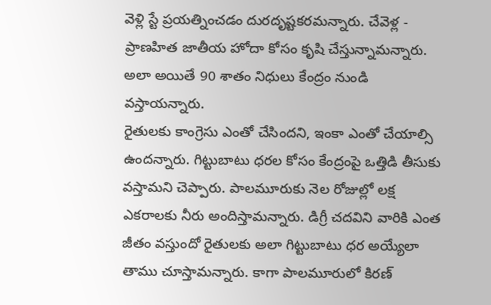వెళ్లి స్టే ప్రయత్నించడం దురదృష్టకరమన్నారు. చేవెళ్ల - ప్రాణహిత జాతీయ హోదా కోసం కృషి చేస్తున్నామన్నారు. అలా అయితే 90 శాతం నిధులు కేంద్రం నుండి వస్తాయన్నారు.
రైతులకు కాంగ్రెసు ఎంతో చేసిందని, ఇంకా ఎంతో చేయాల్సి ఉందన్నారు. గిట్టుబాటు ధరల కోసం కేంద్రంపై ఒత్తిడి తీసుకు వస్తామని చెప్పారు. పాలమూరుకు నెల రోజుల్లో లక్ష ఎకరాలకు నీరు అందిస్తామన్నారు. డిగ్రీ చదవిని వారికి ఎంత జీతం వస్తుందో రైతులకు అలా గిట్టుబాటు ధర అయ్యేలా తాము చూస్తామన్నారు. కాగా పాలమూరులో కిరణ్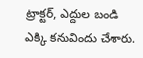ట్రాక్టర్, ఎద్దుల బండి ఎక్కి కనువిందు చేశారు.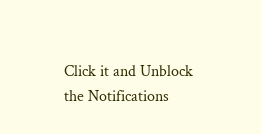Click it and Unblock the Notifications